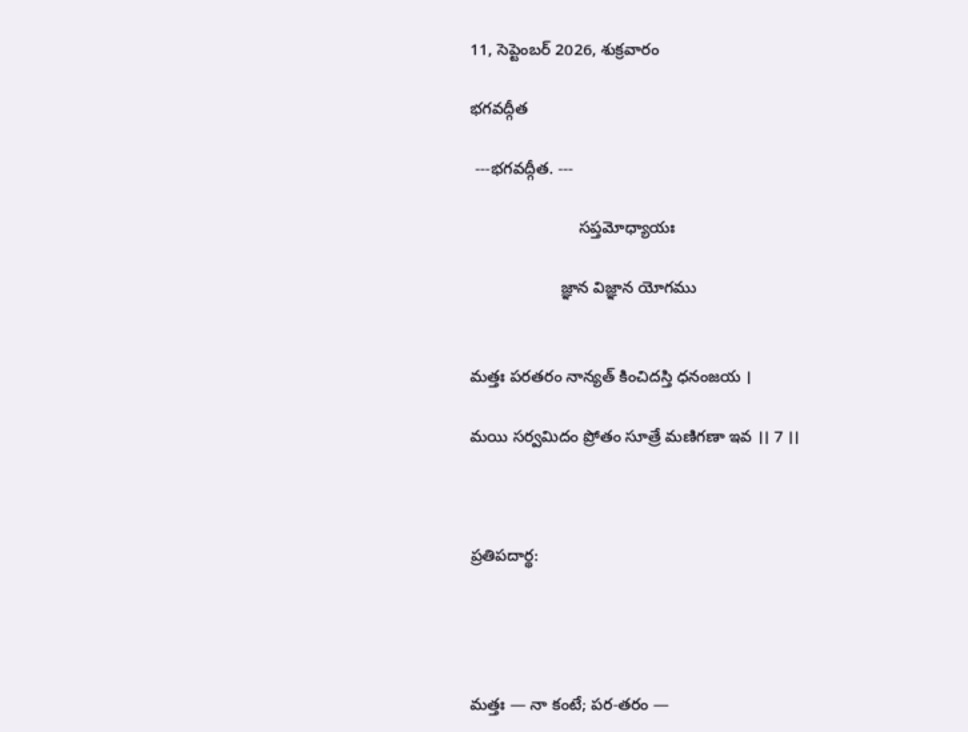11, సెప్టెంబర్ 2026, శుక్రవారం

భగవద్గీత

 ---భగవద్గీత. ---

                        సప్తమోధ్యాయః

                    జ్ఞాన విజ్ఞాన యోగము


మత్తః పరతరం నాన్యత్ కించిదస్తి ధనంజయ ।

మయి సర్వమిదం ప్రోతం సూత్రే మణిగణా ఇవ ।। 7 ।।



ప్రతిపదార్థ:




మత్తః — నా కంటే; పర-తరం —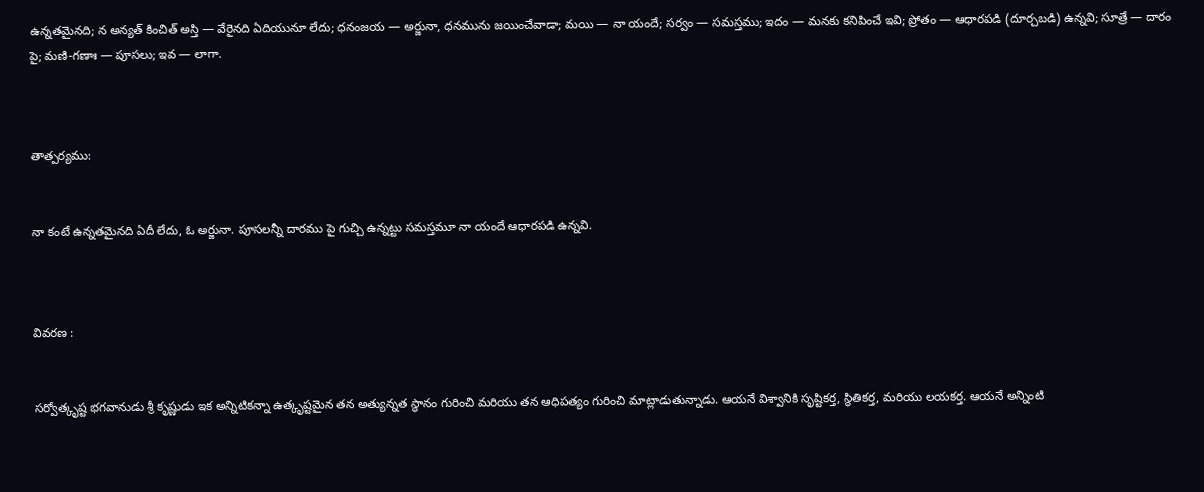ఉన్నతమైనది; న అన్యత్ కించిత్ అస్తి — వేరైనది ఏదియునూ లేదు; ధనంజయ — అర్జునా, ధనమును జయించేవాడా; మయి — నా యందే; సర్వం — సమస్తము; ఇదం — మనకు కనిపించే ఇవి; ప్రోతం — ఆధారపడి (దూర్చబడి) ఉన్నవి; సూత్రే — దారం పై; మణి-గణాః — పూసలు; ఇవ — లాగా.



తాత్పర్యము:


నా కంటే ఉన్నతమైనది ఏదీ లేదు, ఓ అర్జునా. పూసలన్నీ దారము పై గుచ్చి ఉన్నట్టు సమస్తమూ నా యందే ఆధారపడి ఉన్నవి.



వివరణ :


సర్వోత్కృష్ట భగవానుడు శ్రీ కృష్ణుడు ఇక అన్నిటికన్నా ఉత్కృష్టమైన తన అత్యున్నత స్థానం గురించి మరియు తన ఆధిపత్యం గురించి మాట్లాడుతున్నాడు. ఆయనే విశ్వానికి సృష్టికర్త, స్థితికర్త, మరియు లయకర్త. ఆయనే అన్నింటి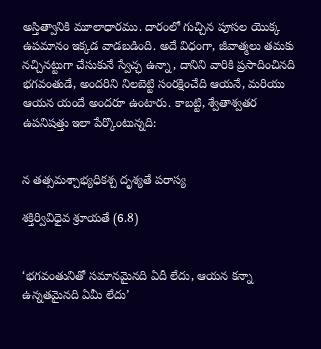అస్తిత్వానికి మూలాధారము. దారంలో గుచ్చిన పూసల యొక్క ఉపమానం ఇక్కడ వాడబడింది. అదే విధంగా, జీవాత్మలు తమకు నచ్చినట్టుగా చేసుకునే స్వేచ్ఛ ఉన్నా, దానిని వారికి ప్రసాదించినది భగవంతుడే, అందరిని నిలబెట్టి సంరక్షించేది ఆయనే, మరియు ఆయన యందే అందరూ ఉంటారు. కాబట్టి, శ్వేతాశ్వతర ఉపనిషత్తు ఇలా పేర్కొంటున్నది:


న తత్సమశ్చాభ్యధికశ్చ దృశ్యతే పరాస్య

శక్తిర్వివిధైవ శ్రూయతే (6.8)


‘భగవంతునితో సమానమైనది ఏదీ లేదు, ఆయన కన్నా ఉన్నతమైనది ఏమీ లేదు’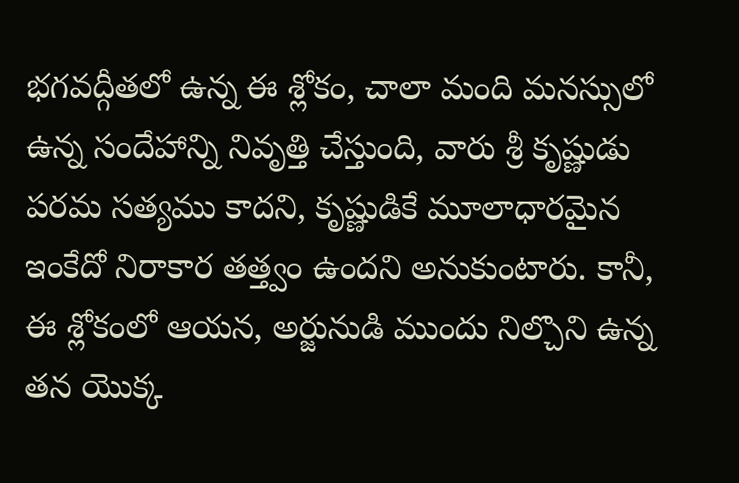భగవద్గీతలో ఉన్న ఈ శ్లోకం, చాలా మంది మనస్సులో ఉన్న సందేహాన్ని నివృత్తి చేస్తుంది, వారు శ్రీ కృష్ణుడు పరమ సత్యము కాదని, కృష్ణుడికే మూలాధారమైన ఇంకేదో నిరాకార తత్త్వం ఉందని అనుకుంటారు. కానీ, ఈ శ్లోకంలో ఆయన, అర్జునుడి ముందు నిల్చొని ఉన్న తన యొక్క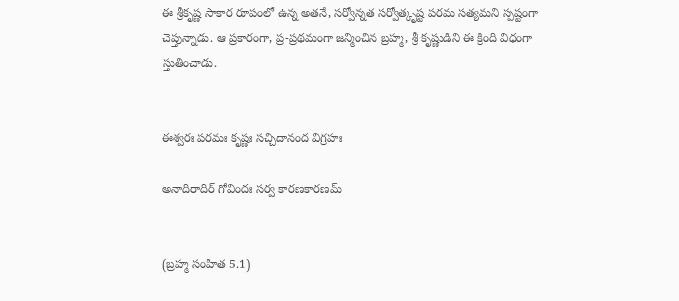ఈ శ్రీకృష్ణ సాకార రూపంలో ఉన్న అతనే, సర్వోన్నత సర్వోత్కృష్ట పరమ సత్యమని స్పష్టంగా చెప్తున్నాడు. ఆ ప్రకారంగా, ప్ర-ప్రథమంగా జన్మించిన బ్రహ్మ, శ్రీ కృష్ణుడిని ఈ క్రింది విధంగా స్తుతించాడు.


ఈశ్వరః పరమః కృష్ణః సచ్చిదానంద విగ్రహః

అనాదిరాదిర్ గోవిందః సర్వ కారణకారణమ్


(బ్రహ్మ సంహిత 5.1)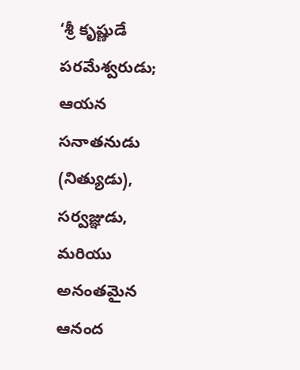‘శ్రీ కృష్ణుడే పరమేశ్వరుడు; ఆయన సనాతనుడు (నిత్యుడు), సర్వజ్ఞుడు, మరియు అనంతమైన ఆనంద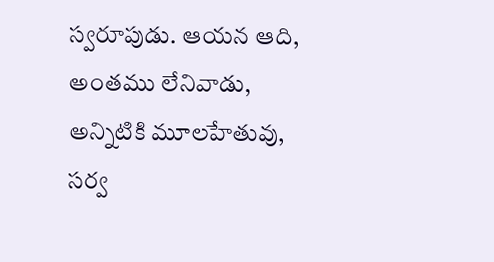స్వరూపుడు. ఆయన ఆది, అంతము లేనివాడు, అన్నిటికి మూలహేతువు, సర్వ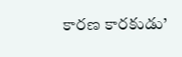కారణ కారకుడు’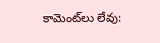కామెంట్‌లు లేవు: